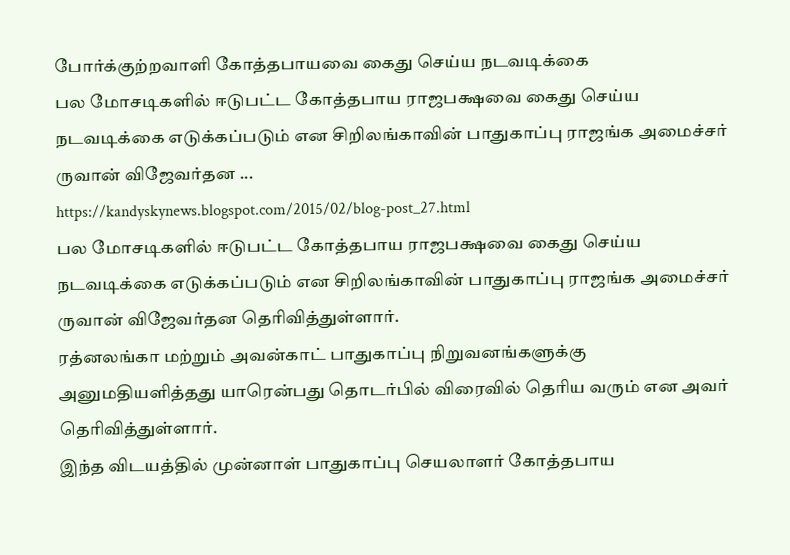போர்க்குற்றவாளி கோத்தபாயவை கைது செய்ய நடவடிக்கை
பல மோசடிகளில் ஈடுபட்ட கோத்தபாய ராஜபக்ஷவை கைது செய்ய நடவடிக்கை எடுக்கப்படும் என சிறிலங்காவின் பாதுகாப்பு ராஜங்க அமைச்சர் ருவான் விஜேவர்தன ...
https://kandyskynews.blogspot.com/2015/02/blog-post_27.html
பல மோசடிகளில் ஈடுபட்ட கோத்தபாய ராஜபக்ஷவை கைது செய்ய நடவடிக்கை எடுக்கப்படும் என சிறிலங்காவின் பாதுகாப்பு ராஜங்க அமைச்சர் ருவான் விஜேவர்தன தெரிவித்துள்ளார்.
ரத்னலங்கா மற்றும் அவன்காட் பாதுகாப்பு நிறுவனங்களுக்கு அனுமதியளித்தது யாரென்பது தொடர்பில் விரைவில் தெரிய வரும் என அவர் தெரிவித்துள்ளார்.
இந்த விடயத்தில் முன்னாள் பாதுகாப்பு செயலாளர் கோத்தபாய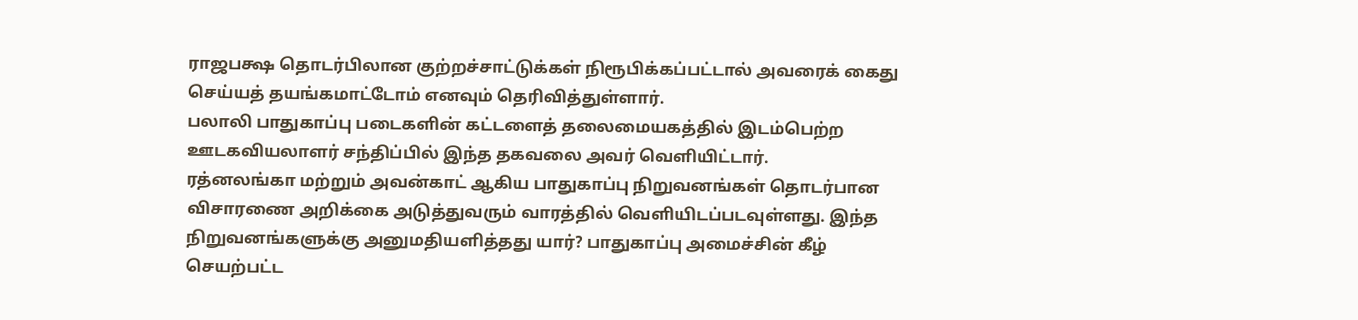ராஜபக்ஷ தொடர்பிலான குற்றச்சாட்டுக்கள் நிரூபிக்கப்பட்டால் அவரைக் கைது செய்யத் தயங்கமாட்டோம் எனவும் தெரிவித்துள்ளார்.
பலாலி பாதுகாப்பு படைகளின் கட்டளைத் தலைமையகத்தில் இடம்பெற்ற ஊடகவியலாளர் சந்திப்பில் இந்த தகவலை அவர் வெளியிட்டார்.
ரத்னலங்கா மற்றும் அவன்காட் ஆகிய பாதுகாப்பு நிறுவனங்கள் தொடர்பான விசாரணை அறிக்கை அடுத்துவரும் வாரத்தில் வெளியிடப்படவுள்ளது. இந்த நிறுவனங்களுக்கு அனுமதியளித்தது யார்? பாதுகாப்பு அமைச்சின் கீழ் செயற்பட்ட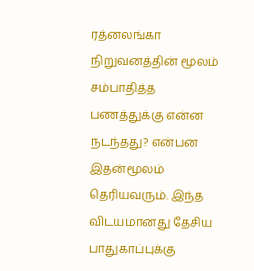ரத்னலங்கா நிறுவனத்தின் மூலம் சம்பாதித்த பணத்துக்கு என்ன நடந்தது? என்பன இதன்மூலம் தெரியவரும். இந்த விடயமானது தேசிய பாதுகாப்புக்கு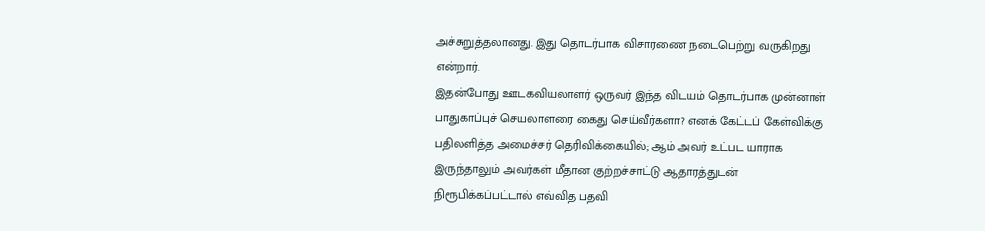அச்சுறுத்தலானது. இது தொடர்பாக விசாரணை நடைபெற்று வருகிறது என்றார்.
இதன்போது ஊடகவியலாளர் ஒருவர் இந்த விடயம் தொடர்பாக முன்னாள் பாதுகாப்புச் செயலாளரை கைது செய்வீர்களா? எனக் கேட்டப் கேள்விக்கு பதிலளித்த அமைச்சர் தெரிவிக்கையில்; ஆம் அவர் உட்பட யாராக இருந்தாலும் அவர்கள் மீதான குற்றச்சாட்டு ஆதாரத்துடன் நிரூபிக்கப்பட்டால் எவ்வித பதவி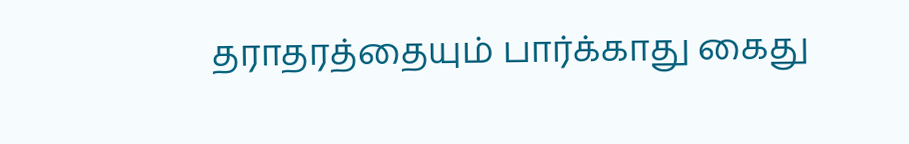தராதரத்தையும் பார்க்காது கைது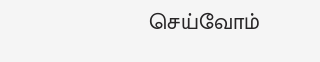செய்வோம்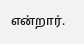என்றார்.